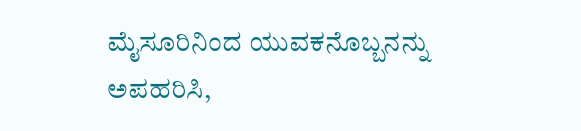ಮೈಸೂರಿನಿಂದ ಯುವಕನೊಬ್ಬನನ್ನು ಅಪಹರಿಸಿ,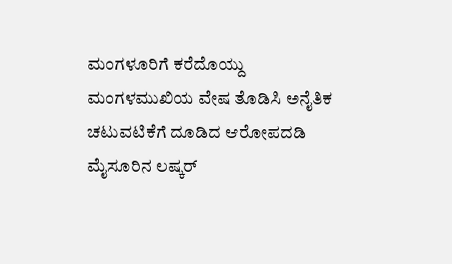ಮಂಗಳೂರಿಗೆ ಕರೆದೊಯ್ದು ಮಂಗಳಮುಖಿಯ ವೇಷ ತೊಡಿಸಿ ಅನೈತಿಕ ಚಟುವಟಿಕೆಗೆ ದೂಡಿದ ಆರೋಪದಡಿ ಮೈಸೂರಿನ ಲಷ್ಕರ್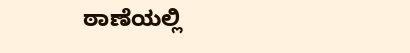ಠಾಣೆಯಲ್ಲಿ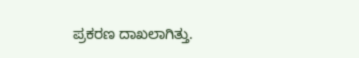ಪ್ರಕರಣ ದಾಖಲಾಗಿತ್ತು.